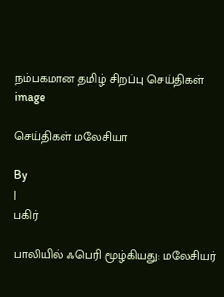நம்பகமான தமிழ் சிறப்பு செய்திகள்
image

செய்திகள் மலேசியா

By
|
பகிர்

பாலியில் ஃபெரி மூழ்கியது: மலேசியர்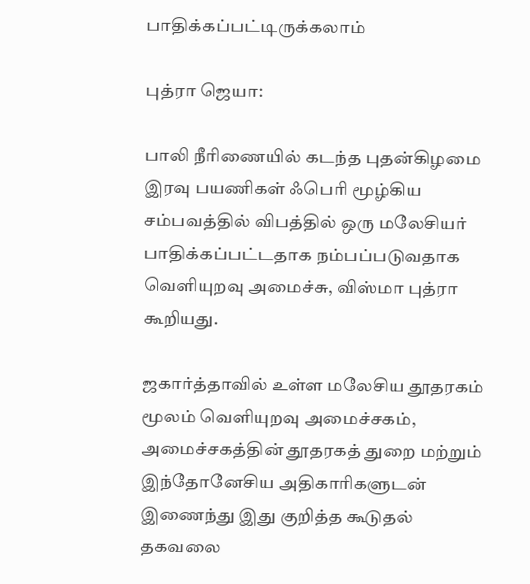பாதிக்கப்பட்டிருக்கலாம்

புத்ரா ஜெயா:

பாலி நீரிணையில் கடந்த புதன்கிழமை இரவு பயணிகள் ஃபெரி மூழ்கிய சம்பவத்தில் விபத்தில் ஒரு மலேசியர் பாதிக்கப்பட்டதாக நம்பப்படுவதாக வெளியுறவு அமைச்சு, விஸ்மா புத்ரா கூறியது.

ஜகார்த்தாவில் உள்ள மலேசிய தூதரகம் மூலம் வெளியுறவு அமைச்சகம், அமைச்சகத்தின் தூதரகத் துறை மற்றும் இந்தோனேசிய அதிகாரிகளுடன் இணைந்து இது குறித்த கூடுதல் தகவலை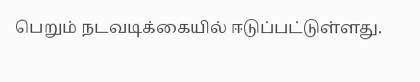பெறும் நடவடிக்கையில் ஈடுப்பட்டுள்ளது.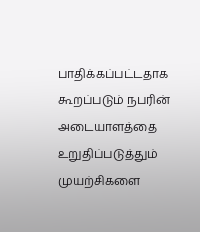பாதிக்கப்பட்டதாக கூறப்படும் நபரின் அடையாளத்தை உறுதிப்படுத்தும் முயற்சிகளை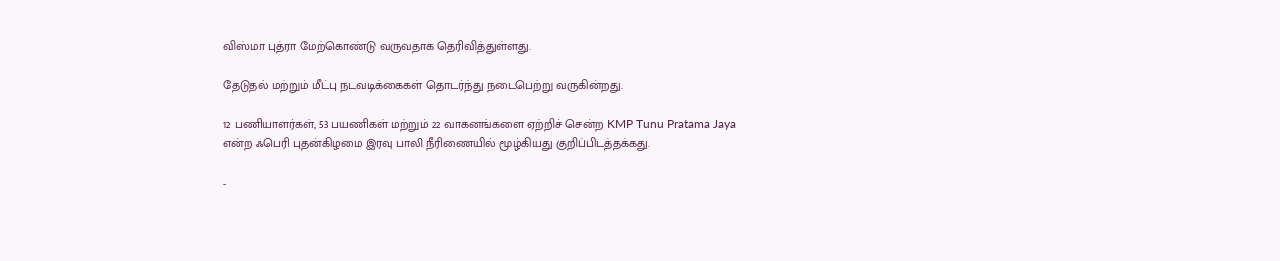விஸ்மா புத்ரா மேற்கொண்டு வருவதாக தெரிவித்துள்ளது.

தேடுதல் மற்றும் மீட்பு நடவடிக்கைகள் தொடர்ந்து நடைபெற்று வருகின்றது.

12 பணியாளர்கள், 53 பயணிகள் மற்றும் 22 வாகனங்களை ஏற்றிச் சென்ற KMP Tunu Pratama Jaya என்ற ஃபெரி புதன்கிழமை இரவு பாலி நீரிணையில் மூழ்கியது குறிப்பிடத்தக்கது.

-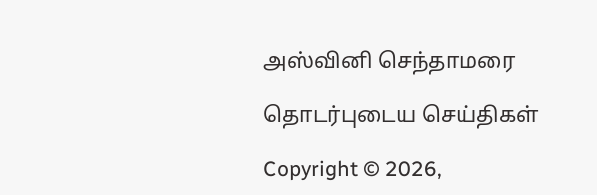அஸ்வினி செந்தாமரை

தொடர்புடைய செய்திகள்

Copyright © 2026,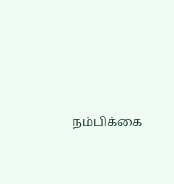நம்பிக்கை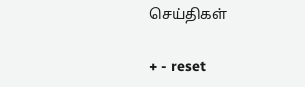செய்திகள்

+ - reset